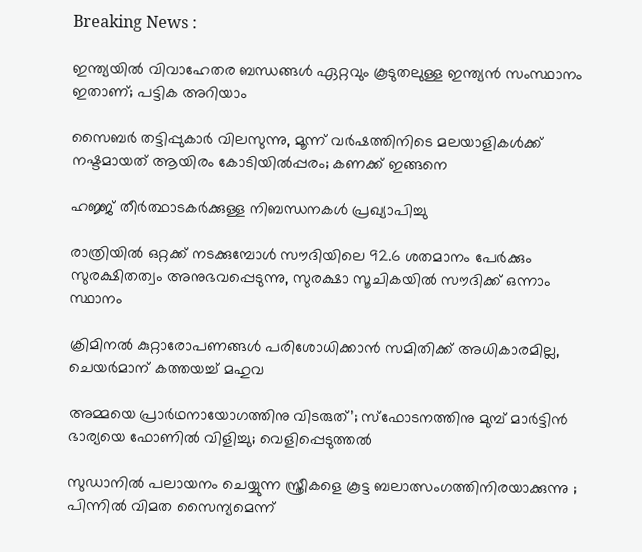Breaking News :

ഇന്ത്യയില്‍ വിവാഹേതര ബന്ധങ്ങള്‍ ഏറ്റവും കൂടുതലുള്ള ഇന്ത്യന്‍ സംസ്ഥാനം ഇതാണ്; പട്ടിക അറിയാം

സൈബര്‍ തട്ടിപ്പുകാര്‍ വിലസുന്നു, മൂന്ന് വര്‍ഷത്തിനിടെ മലയാളികള്‍ക്ക് നഷ്ടമായത് ആയിരം കോടിയില്‍പ്പരം; കണക്ക് ഇങ്ങനെ

ഹജ്ജ് തീർത്ഥാടകർക്കുള്ള നിബന്ധനകൾ പ്രഖ്യാപിച്ചു

രാത്രിയിൽ ഒറ്റക്ക് നടക്കുമ്പോൾ സൗദിയിലെ 92.6 ശതമാനം പേർക്കും സുരക്ഷിതത്വം അനുഭവപ്പെടുന്നു, സുരക്ഷാ സൂചികയിൽ സൗദിക്ക് ഒന്നാം സ്ഥാനം

ക്രിമിനല്‍ കുറ്റാരോപണങ്ങള്‍ പരിശോധിക്കാന്‍ സമിതിക്ക്‌ അധികാരമില്ല, ചെയര്‍മാന്‌ കത്തയച്ച് മഹുവ

അമ്മയെ പ്രാര്‍ഥനായോഗത്തിനു വിടരുത്’; സ്‌ഫോടനത്തിനു മുമ്പ് മാര്‍ട്ടിന്‍ ഭാര്യയെ ഫോണില്‍ വിളിച്ചു; വെളിപ്പെടുത്തല്‍

സുഡാനില്‍ പലായനം ചെയ്യുന്ന സ്ത്രീകളെ കൂട്ട ബലാത്സംഗത്തിനിരയാക്കുന്നു ; പിന്നില്‍ വിമത സൈന്യമെന്ന്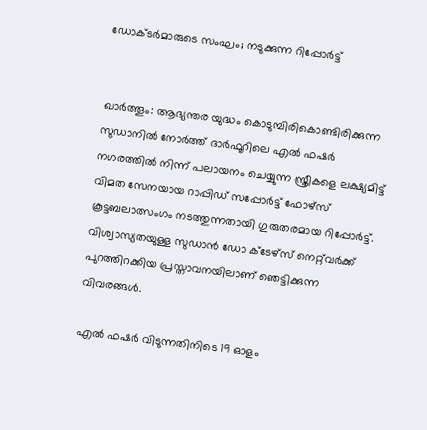ഡോക്ടര്‍മാരുടെ സംഘം; നടുക്കുന്ന റിപ്പോർട്ട്


ഖാർത്തൂം: ആഭ്യന്തര യുദ്ധം കൊടുമ്പിരികൊണ്ടിരിക്കുന്ന സുഡാനിൽ നോർത്ത് ദാർഫൂറിലെ എൽ ഫഷർ നഗരത്തിൽ നിന്ന് പലായനം ചെയ്യുന്ന സ്ത്രീകളെ ലക്ഷ്യമിട്ട് വിമത സേനയായ റാപ്പിഡ് സപ്പോർട്ട് ഫോഴ്‌സ് കൂട്ടബലാത്സംഗം നടത്തുന്നതായി ഗുരുതരമായ റിപ്പോർട്ട്. വിശ്വാസ്യതയുള്ള സുഡാൻ ഡോ ക്ടേഴ്‌സ് നെറ്റ്‌വർക്ക് പുറത്തിറക്കിയ പ്രസ്താവനയിലാണ് ഞെട്ടിക്കുന്ന വിവരങ്ങൾ.

എൽ ഫഷർ വിടുന്നതിനിടെ 19 ഓളം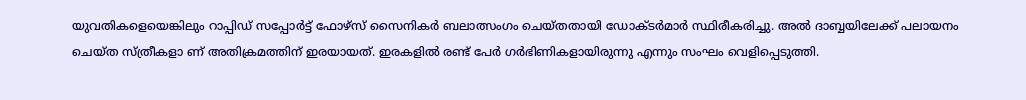യുവതികളെയെങ്കിലും റാപ്പിഡ് സപ്പോർട്ട് ഫോഴ്‌സ് സൈനികർ ബലാത്സംഗം ചെയ്തതായി ഡോക്ടർമാർ സ്ഥിരീകരിച്ചു. അൽ ദാബ്ബയിലേക്ക് പലായനം ചെയ്ത സ്ത്രീകളാ ണ് അതിക്രമത്തിന് ഇരയായത്. ഇരകളിൽ രണ്ട് പേർ ഗർഭിണികളായിരുന്നു എന്നും സംഘം വെളിപ്പെടുത്തി.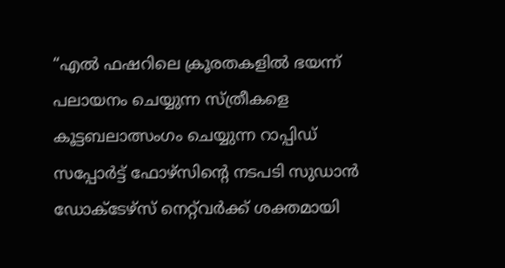“എൽ ഫഷറിലെ ക്രൂരതകളിൽ ഭയന്ന് പലായനം ചെയ്യുന്ന സ്ത്രീകളെ കൂട്ടബലാത്സംഗം ചെയ്യുന്ന റാപ്പിഡ് സപ്പോർട്ട് ഫോഴ്‌സിന്റെ നടപടി സുഡാൻ ഡോക്ടേഴ്‌സ് നെറ്റ്‌വർക്ക് ശക്തമായി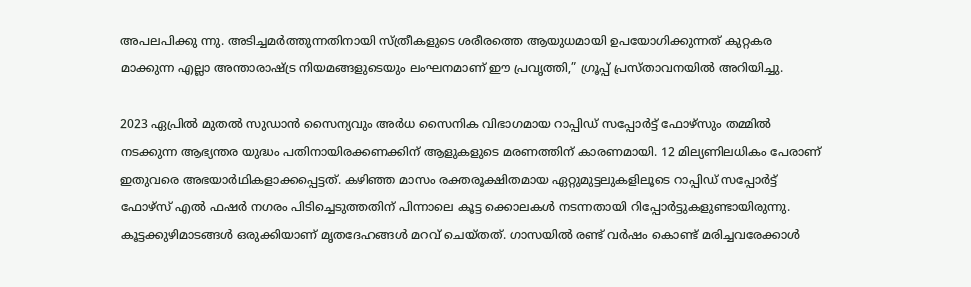അപലപിക്കു ന്നു. അടിച്ചമർത്തുന്നതിനായി സ്ത്രീകളുടെ ശരീരത്തെ ആയുധമായി ഉപയോഗിക്കുന്നത് കുറ്റകര മാക്കുന്ന എല്ലാ അന്താരാഷ്ട്ര നിയമങ്ങളുടെയും ലംഘനമാണ് ഈ പ്രവൃത്തി,” ഗ്രൂപ്പ് പ്രസ്താവനയിൽ അറിയിച്ചു.

2023 ഏപ്രിൽ മുതൽ സുഡാൻ സൈന്യവും അർധ സൈനിക വിഭാഗമായ റാപ്പിഡ് സപ്പോർട്ട് ഫോഴ്‌സും തമ്മിൽ നടക്കുന്ന ആഭ്യന്തര യുദ്ധം പതിനായിരക്കണക്കിന് ആളുകളുടെ മരണത്തിന് കാരണമായി. 12 മില്യണിലധികം പേരാണ് ഇതുവരെ അഭയാർഥികളാക്കപ്പെട്ടത്. കഴിഞ്ഞ മാസം രക്തരൂക്ഷിതമായ ഏറ്റുമുട്ടലുകളിലൂടെ റാപ്പിഡ് സപ്പോർട്ട് ഫോഴ്സ് എൽ ഫഷർ നഗരം പിടിച്ചെടുത്തതിന് പിന്നാലെ കൂട്ട ക്കൊലകൾ നടന്നതായി റിപ്പോർട്ടുകളുണ്ടായിരുന്നു. കൂട്ടക്കുഴിമാടങ്ങൾ ഒരുക്കിയാണ് മൃതദേഹങ്ങൾ മറവ് ചെയ്തത്. ഗാസയിൽ രണ്ട് വർഷം കൊണ്ട് മരിച്ചവരേക്കാൾ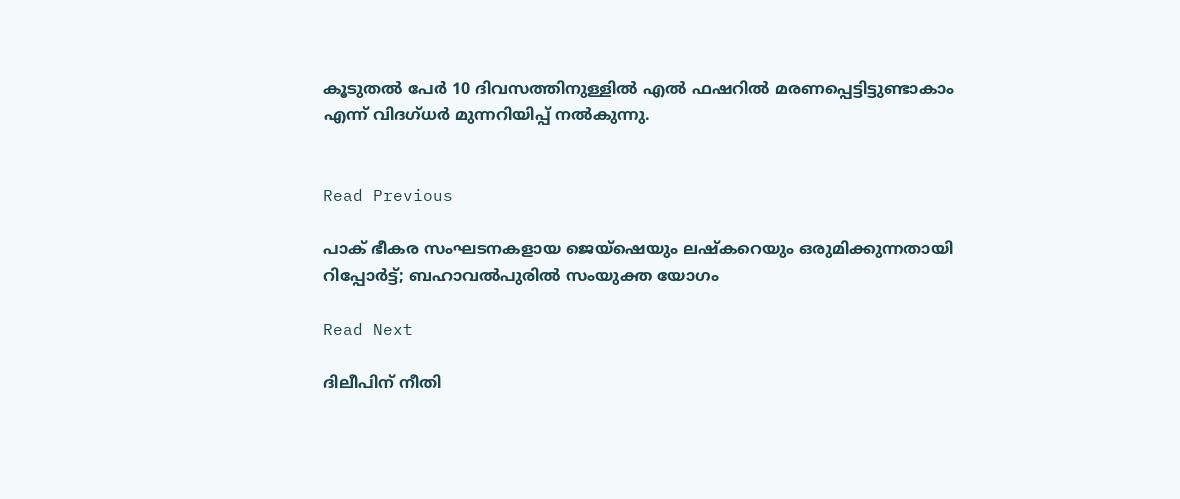കൂടുതൽ പേർ 10 ദിവസത്തിനുള്ളിൽ എൽ ഫഷറിൽ മരണപ്പെട്ടിട്ടുണ്ടാകാം എന്ന് വിദഗ്ധർ മുന്നറിയിപ്പ് നൽകുന്നു.


Read Previous

പാക് ഭീകര സംഘടനകളായ ജെയ്ഷെയും ലഷ്‌കറെയും ഒരുമിക്കുന്നതായി റിപ്പോര്‍ട്ട്; ബഹാവല്‍പുരില്‍ സംയുക്ത യോഗം

Read Next

ദിലീപിന് നീതി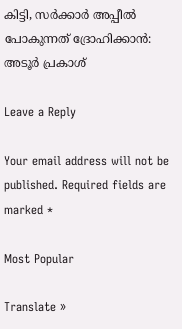കിട്ടി, സര്‍ക്കാര്‍ അപ്പീല്‍ പോകുന്നത് ദ്രോഹിക്കാന്‍: അടൂര്‍ പ്രകാശ്

Leave a Reply

Your email address will not be published. Required fields are marked *

Most Popular

Translate »